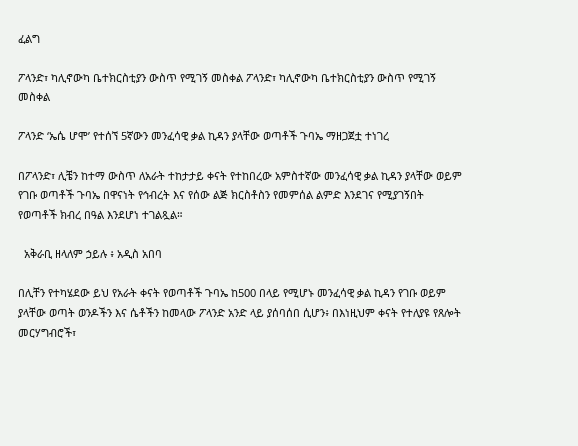ፈልግ

ፖላንድ፣ ካሊኖውካ ቤተክርስቲያን ውስጥ የሚገኝ መስቀል ፖላንድ፣ ካሊኖውካ ቤተክርስቲያን ውስጥ የሚገኝ መስቀል

ፖላንድ ‘ኤሴ ሆሞ’ የተሰኘ 5ኛውን መንፈሳዊ ቃል ኪዳን ያላቸው ወጣቶች ጉባኤ ማዘጋጀቷ ተነገረ

በፖላንድ፣ ሊቼን ከተማ ውስጥ ለአራት ተከታታይ ቀናት የተከበረው አምስተኛው መንፈሳዊ ቃል ኪዳን ያላቸው ወይም የገቡ ወጣቶች ጉባኤ በዋናነት የኅብረት እና የሰው ልጅ ክርስቶስን የመምሰል ልምድ እንደገና የሚያገኝበት የወጣቶች ክብረ በዓል እንደሆነ ተገልጿል።

  አቅራቢ ዘላለም ኃይሉ ፥ አዲስ አበባ

በሊቸን የተካሄደው ይህ የአራት ቀናት የወጣቶች ጉባኤ ከ500 በላይ የሚሆኑ መንፈሳዊ ቃል ኪዳን የገቡ ወይም ያላቸው ወጣት ወንዶችን እና ሴቶችን ከመላው ፖላንድ አንድ ላይ ያሰባሰበ ሲሆን፥ በእነዚህም ቀናት የተለያዩ የጸሎት መርሃግብሮች፣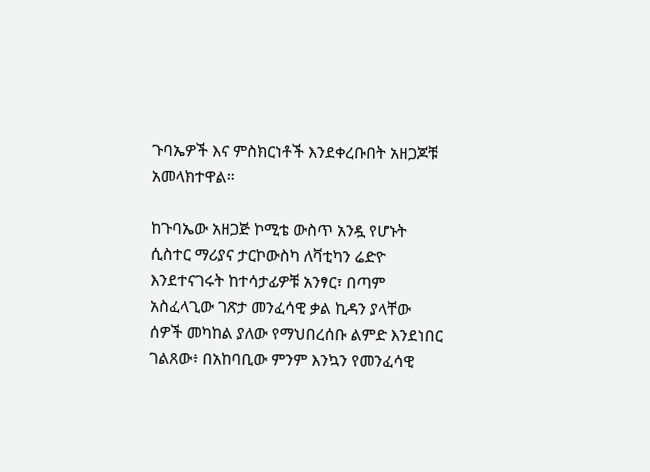ጉባኤዎች እና ምስክርነቶች እንደቀረቡበት አዘጋጆቹ አመላክተዋል።

ከጉባኤው አዘጋጅ ኮሚቴ ውስጥ አንዷ የሆኑት ሲስተር ማሪያና ታርኮውስካ ለቫቲካን ሬድዮ እንደተናገሩት ከተሳታፊዎቹ አንፃር፣ በጣም አስፈላጊው ገጽታ መንፈሳዊ ቃል ኪዳን ያላቸው ሰዎች መካከል ያለው የማህበረሰቡ ልምድ እንደነበር ገልጸው፥ በአከባቢው ምንም እንኳን የመንፈሳዊ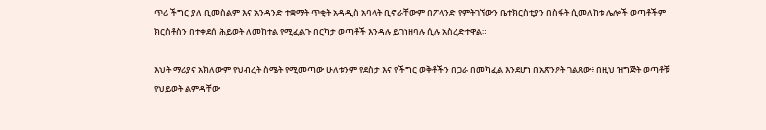ጥሪ ችግር ያለ ቢመስልም እና አንዳንድ ተቋማት ጥቂት አዳዲስ አባላት ቢኖራቸውም በፖላንድ የምትገኘውን ቤተክርስቲያን በስፋት ሲመለከቱ ሌሎች ወጣቶችም ክርስቶስን በተቀደሰ ሕይወት ለመከተል የሚፈልጉ በርካታ ወጣቶች እንዳሉ ይገነዘባሉ ሲሉ አስረድተዋል።

እህት ማሪያና አክለውም የህብረት ስሜት የሚመጣው ሁለቱንም የደስታ እና የችግር ወቅቶችን በጋራ በመካፈል እንደሆነ በአጽንዖት ገልጸው፥ በዚህ ዝግጅት ወጣቶቹ የህይወት ልምዳቸው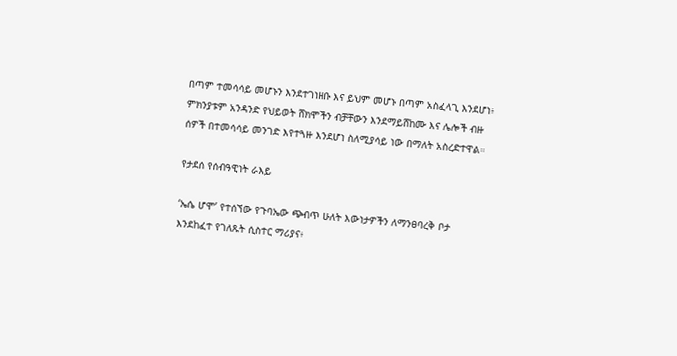በጣም ተመሳሳይ መሆኑን እንደተገነዘቡ እና ይህም መሆኑ በጣም አስፈላጊ እንደሆነ፥ ምክንያቱም አንዳንድ የህይወት ሸክሞችን ብቻቸውን እንደማይሸከሙ እና ሌሎች ብዙ ሰዎች በተመሳሳይ መንገድ እየተጓዙ እንደሆነ ስለሚያሳይ ነው በማለት አስረድተዋል።

የታደሰ የሰብዓዊነት ራእይ

‘ኤሴ ሆሞ’ የተሰኘው የጉባኤው ጭብጥ ሁለት እውነታዎችን ለማንፀባረቅ ቦታ እንደከፈተ የገለጹት ሲስተር ማሪያና፥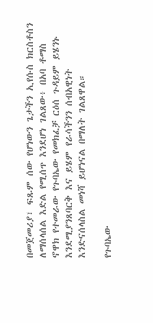በመጀመሪያ፣ ፍጹም ሰው የሆነውን ጌታችን ኢየሱስ ክርስቶስን ለማሰላሰል እድል የሚሰጥ እንደሆነ ገልጸው፥ በአባ ቶማስ ኖዋክ የተመራው የጉባኤው የመክፈቻ ርዕሰ ጉዳይም ይሄንኑ እንደሚያንጸባርቅ እና ይሄም የራሳችንን ሰብአዊነት እንድናሰላስል መነሻ ይሆነናል በማለት ገልጸዋል።

የጉባኤው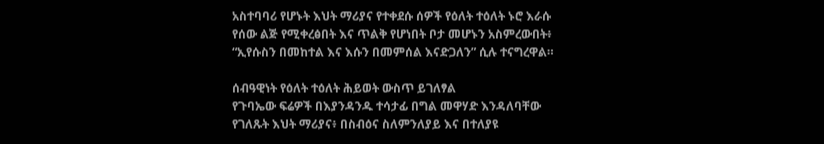አስተባባሪ የሆኑት እህት ማሪያና የተቀደሱ ሰዎች የዕለት ተዕለት ኑሮ እራሱ የሰው ልጅ የሚቀረፅበት እና ጥልቅ የሆነበት ቦታ መሆኑን አስምረውበት፥ “ኢየሱስን በመከተል እና እሱን በመምሰል እናድጋለን” ሲሉ ተናግረዋል።

ሰብዓዊነት የዕለት ተዕለት ሕይወት ውስጥ ይገለፃል
የጉባኤው ፍሬዎች በእያንዳንዱ ተሳታፊ በግል መዋሃድ እንዳለባቸው የገለጹት እህት ማሪያና፥ በስብዕና ስለምንለያይ እና በተለያዩ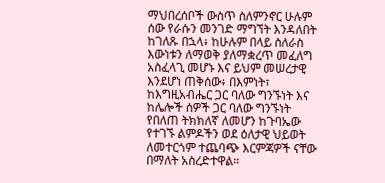ማህበረሰቦች ውስጥ ስለምንኖር ሁሉም ሰው የራሱን መንገድ ማግኘት እንዳለበት ከገለጹ በኋላ፥ ከሁሉም በላይ ስለራስ እውነቱን ለማወቅ ያለማቋረጥ መፈለግ አስፈላጊ መሆኑ እና ይህም መሠረታዊ እንደሆነ ጠቅሰው፥ በእምነት፣ ከእግዚአብሔር ጋር ባለው ግንኙነት እና ከሌሎች ሰዎች ጋር ባለው ግንኙነት የበለጠ ትክክለኛ ለመሆን ከጉባኤው የተገኙ ልምዶችን ወደ ዕለታዊ ህይወት ለመተርጎም ተጨባጭ እርምጃዎች ናቸው በማለት አስረድተዋል።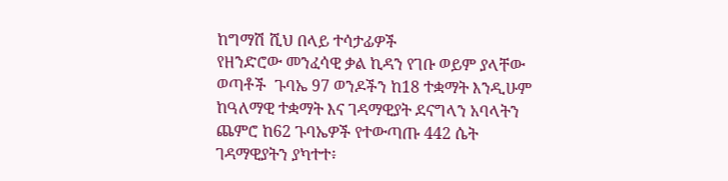ከግማሽ ሺህ በላይ ተሳታፊዎች
የዘንድሮው መንፈሳዊ ቃል ኪዳን የገቡ ወይም ያላቸው ወጣቶች  ጉባኤ 97 ወንዶችን ከ18 ተቋማት እንዲሁም ከዓለማዊ ተቋማት እና ገዳማዊያት ደናግላን አባላትን ጨምሮ ከ62 ጉባኤዎች የተውጣጡ 442 ሴት ገዳማዊያትን ያካተተ፥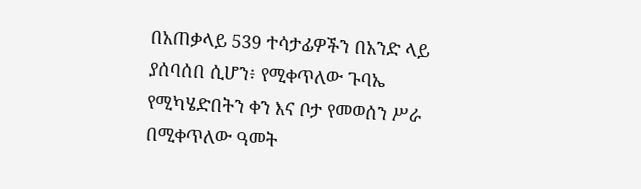በአጠቃላይ 539 ተሳታፊዎችን በአንድ ላይ ያሰባሰበ ሲሆን፥ የሚቀጥለው ጉባኤ የሚካሄድበትን ቀን እና ቦታ የመወሰን ሥራ በሚቀጥለው ዓመት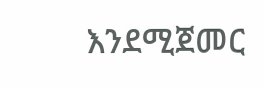እንደሚጀመር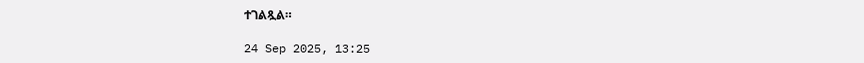ተገልጿል።

24 Sep 2025, 13:25